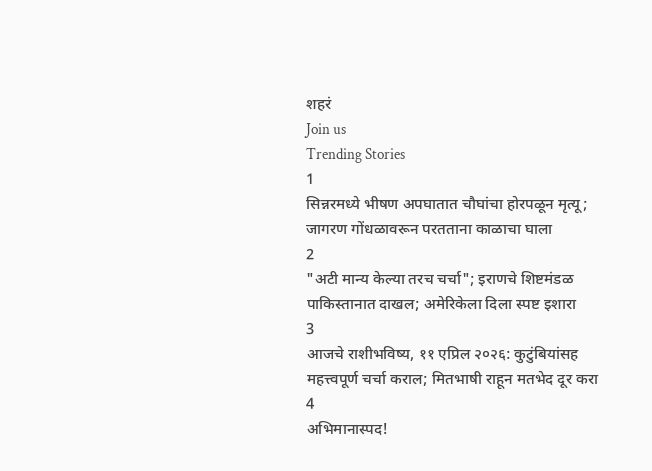शहरं
Join us
Trending Stories
1
सिन्नरमध्ये भीषण अपघातात चौघांचा होरपळून मृत्यू; जागरण गोंधळावरून परतताना काळाचा घाला
2
"अटी मान्य केल्या तरच चर्चा"; इराणचे शिष्टमंडळ पाकिस्तानात दाखल; अमेरिकेला दिला स्पष्ट इशारा
3
आजचे राशीभविष्य, ११ एप्रिल २०२६: कुटुंबियांसह महत्त्वपूर्ण चर्चा कराल; मितभाषी राहून मतभेद दूर करा
4
अभिमानास्पद!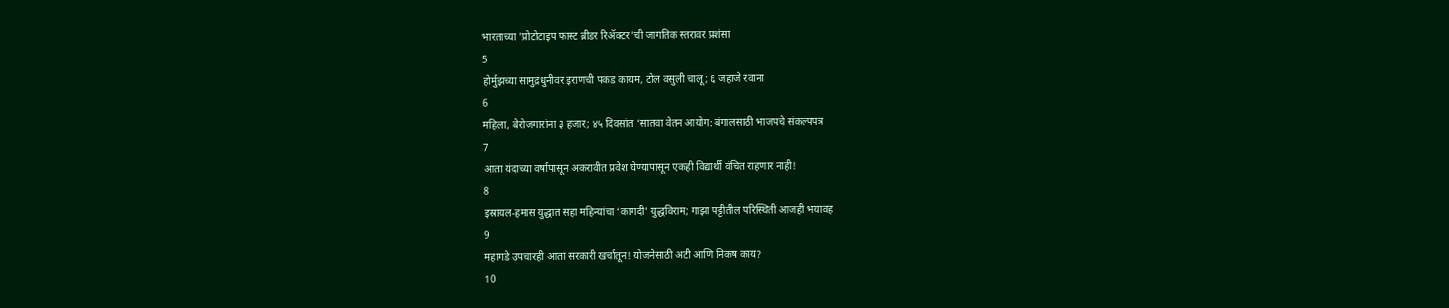भारताच्या 'प्रोटोटाइप फास्ट ब्रीडर रिॲक्टर'ची जागतिक स्तरावर प्रशंसा
5
होर्मुझच्या सामुद्रधुनीवर इराणची पकड कायम, टोल वसुली चालू; ६ जहाजे रवाना
6
महिला, बेरोजगारांना ३ हजार; ४५ दिवसांत ‘सातवा वेतन आयोग: बंगालसाठी भाजपचे संकल्पपत्र
7
आता यंदाच्या वर्षापासून अकरावीत प्रवेश घेण्यापासून एकही विद्यार्थी वंचित राहणार नाही!
8
इस्रायल-हमास युद्धात सहा महिन्यांचा ‘कागदी’ युद्धविराम; गाझा पट्टीतील परिस्थिती आजही भयावह
9
महागडे उपचारही आता सरकारी खर्चातून! योजनेसाठी अटी आणि निकष काय?
10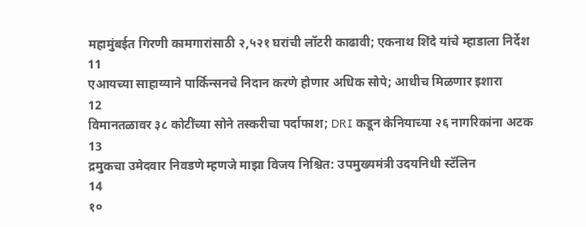महामुंबईत गिरणी कामगारांसाठी २,५२१ घरांची लॉटरी काढावी; एकनाथ शिंदे यांचे म्हाडाला निर्देश
11
एआयच्या साहाय्याने पार्किन्सनचे निदान करणे होणार अधिक सोपे; आधीच मिळणार इशारा
12
विमानतळावर ३८ कोटींच्या सोने तस्करीचा पर्दाफाश; DRI कडून केनियाच्या २६ नागरिकांना अटक
13
द्रमुकचा उमेदवार निवडणे म्हणजे माझा विजय निश्चित: उपमुख्यमंत्री उदयनिधी स्टॅलिन
14
१०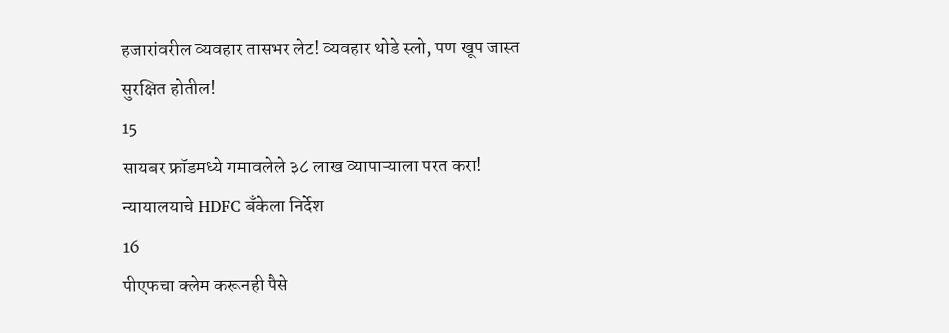हजारांवरील व्यवहार तासभर लेट! व्यवहार थोडे स्लो, पण खूप जास्त सुरक्षित होतील!
15
सायबर फ्रॉडमध्ये गमावलेले ३८ लाख व्यापाऱ्याला परत करा! न्यायालयाचे HDFC बँकेला निर्देश
16
पीएफचा क्लेम करूनही पैसे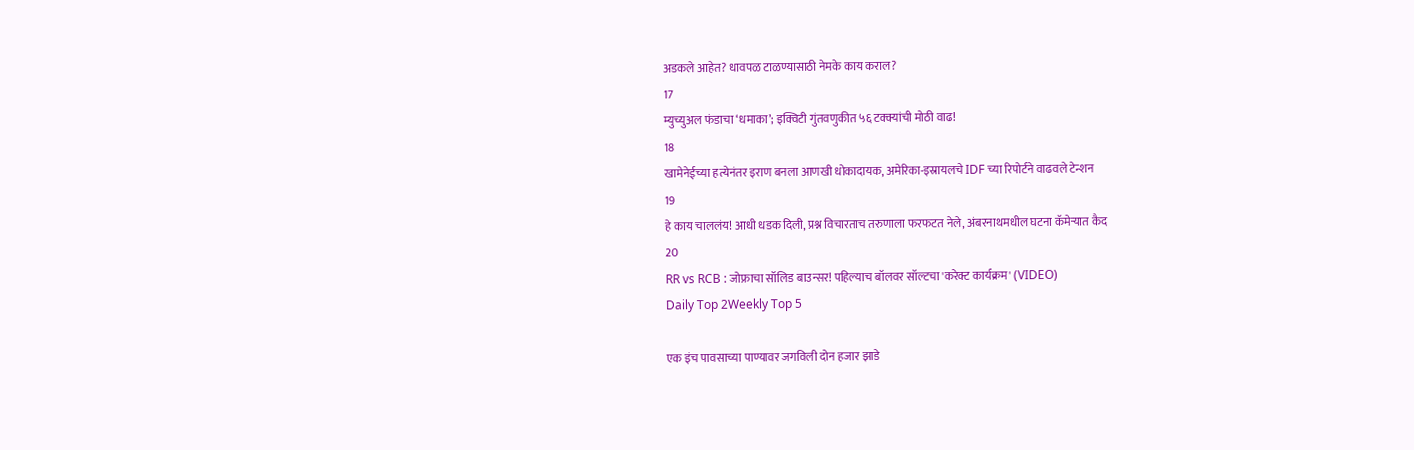अडकले आहेत? धावपळ टाळण्यासाठी नेमके काय कराल?
17
म्युच्युअल फंडाचा ‘धमाका’; इक्विटी गुंतवणुकीत ५६ टक्क्यांची मोठी वाढ!
18
खामेनेईच्या हत्येनंतर इराण बनला आणखी धोकादायक, अमेरिका-इस्रायलचे IDF च्या रिपोर्टने वाढवले टेन्शन
19
हे काय चाललंय! आधी धडक दिली, प्रश्न विचारताच तरुणाला फरफटत नेले, अंबरनाथमधील घटना कॅमेऱ्यात कैद
20
RR vs RCB : जोफ्राचा सॉलिड बाउन्सर! पहिल्याच बॉलवर सॉल्टचा 'करेक्ट कार्यक्रम' (VIDEO)
Daily Top 2Weekly Top 5

एक इंच पावसाच्या पाण्यावर जगविली दोन हजार झाडे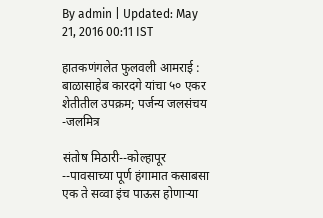By admin | Updated: May 21, 2016 00:11 IST

हातकणंगलेत फुलवली आमराई : बाळासाहेब कारदगे यांचा ५० एकर शेतीतील उपक्रम; पर्जन्य जलसंचय -जलमित्र

संतोष मिठारी--कोल्हापूर --पावसाच्या पूर्ण हंगामात कसाबसा एक ते सव्वा इंच पाऊस होणाऱ्या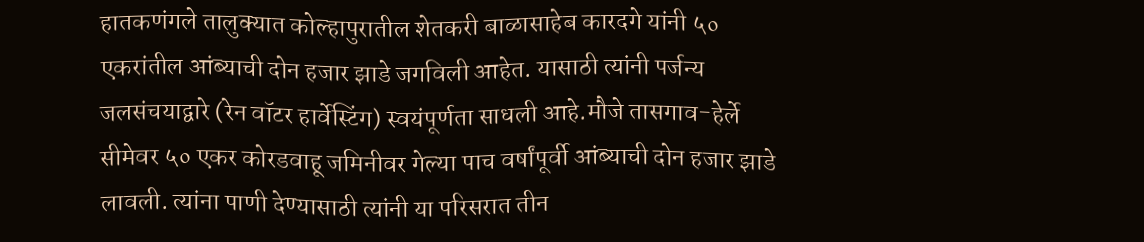हातकणंगले तालुक्यात कोल्हापुरातील शेतकरी बाळासाहेब कारदगे यांनी ५० एकरांतील आंब्याची दोन हजार झाडे जगविली आहेत. यासाठी त्यांनी पर्जन्य जलसंचयाद्वारे (रेन वॉटर हार्वेस्टिंग) स्वयंपूर्णता साधली आहे.मौजे तासगाव-हेर्ले सीमेवर ५० एकर कोरडवाहू जमिनीवर गेल्या पाच वर्षांपूर्वी आंब्याची दोन हजार झाडे लावली. त्यांना पाणी देण्यासाठी त्यांनी या परिसरात तीन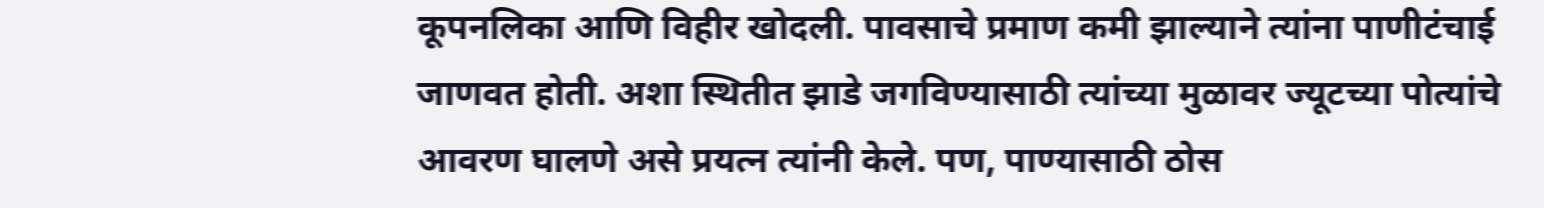कूपनलिका आणि विहीर खोदली. पावसाचे प्रमाण कमी झाल्याने त्यांना पाणीटंचाई जाणवत होती. अशा स्थितीत झाडे जगविण्यासाठी त्यांच्या मुळावर ज्यूटच्या पोत्यांचे आवरण घालणे असे प्रयत्न त्यांनी केले. पण, पाण्यासाठी ठोस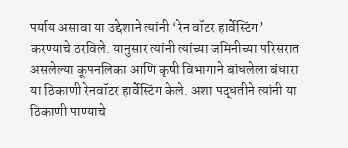पर्याय असावा या उद्देशाने त्यांनी ‘रेन वॉटर हार्वेस्टिंग’ करण्याचे ठरविले. यानुसार त्यांनी त्यांच्या जमिनीच्या परिसरात असलेल्या कूपनलिका आणि कृषी विभागाने बांधलेला बंधारा या ठिकाणी रेनवॉटर हार्वेस्टिंग केले. अशा पद्धतीने त्यांनी या ठिकाणी पाण्याचे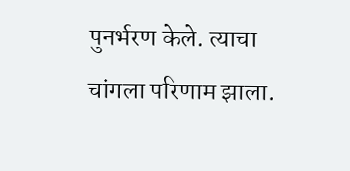पुनर्भरण केले. त्याचा चांगला परिणाम झाला.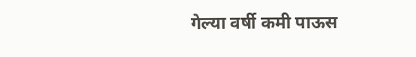गेल्या वर्षी कमी पाऊस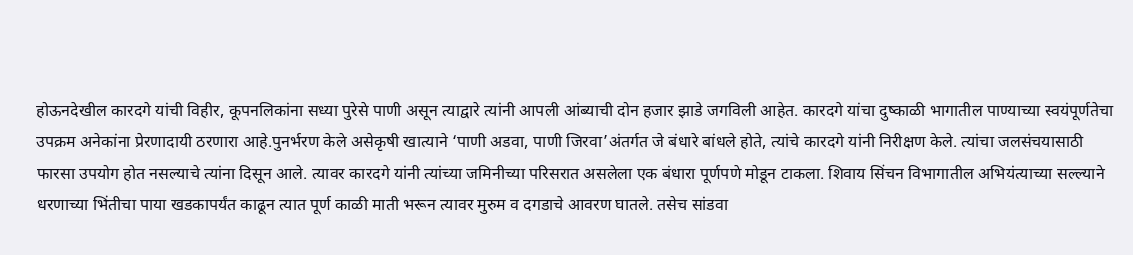होऊनदेखील कारदगे यांची विहीर, कूपनलिकांना सध्या पुरेसे पाणी असून त्याद्वारे त्यांनी आपली आंब्याची दोन हजार झाडे जगविली आहेत. कारदगे यांचा दुष्काळी भागातील पाण्याच्या स्वयंपूर्णतेचा उपक्रम अनेकांना प्रेरणादायी ठरणारा आहे.पुनर्भरण केले असेकृषी खात्याने ‘पाणी अडवा, पाणी जिरवा’अंतर्गत जे बंधारे बांधले होते, त्यांचे कारदगे यांनी निरीक्षण केले. त्यांचा जलसंचयासाठी फारसा उपयोग होत नसल्याचे त्यांना दिसून आले. त्यावर कारदगे यांनी त्यांच्या जमिनीच्या परिसरात असलेला एक बंधारा पूर्णपणे मोडून टाकला. शिवाय सिंचन विभागातील अभियंत्याच्या सल्ल्याने धरणाच्या भिंतीचा पाया खडकापर्यंत काढून त्यात पूर्ण काळी माती भरून त्यावर मुरुम व दगडाचे आवरण घातले. तसेच सांडवा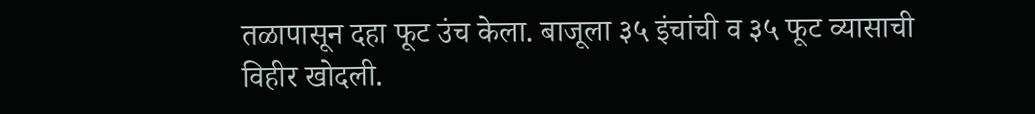तळापासून दहा फूट उंच केला. बाजूला ३५ इंचांची व ३५ फूट व्यासाची विहीर खोदली.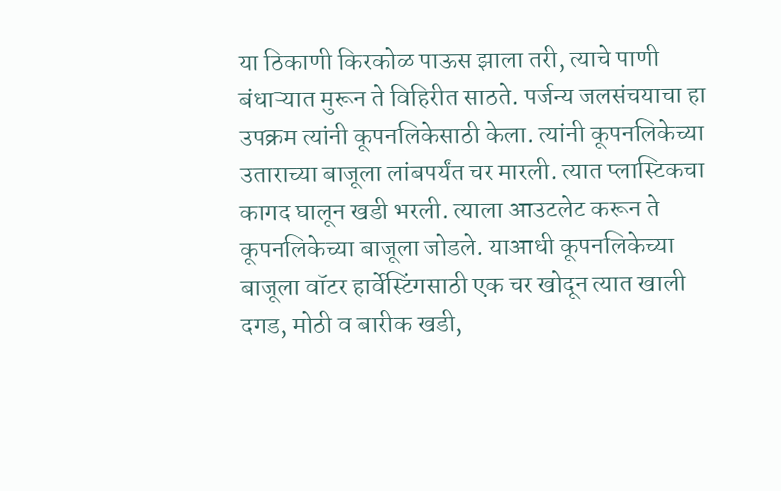या ठिकाणी किरकोळ पाऊस झाला तरी, त्याचे पाणी बंधाऱ्यात मुरून ते विहिरीत साठते. पर्जन्य जलसंचयाचा हा उपक्रम त्यांनी कूपनलिकेसाठी केला. त्यांनी कूपनलिकेच्या उताराच्या बाजूला लांबपर्यंत चर मारली. त्यात प्लास्टिकचा कागद घालून खडी भरली. त्याला आउटलेट करून ते कूपनलिकेच्या बाजूला जोडले. याआधी कूपनलिकेच्या बाजूला वॉटर हार्वेस्टिंगसाठी एक चर खोदून त्यात खाली दगड, मोठी व बारीक खडी,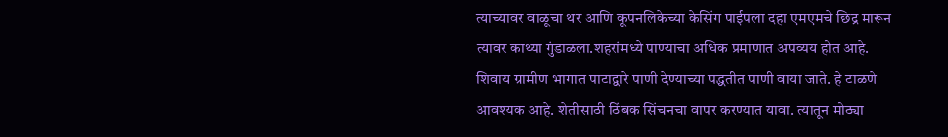त्याच्यावर वाळूचा थर आणि कूपनलिकेच्या केसिंग पाईपला दहा एमएमचे छिद्र मारून त्यावर काथ्या गुंडाळला.शहरांमध्ये पाण्याचा अधिक प्रमाणात अपव्यय होत आहे. शिवाय ग्रामीण भागात पाटाद्वारे पाणी देण्याच्या पद्धतीत पाणी वाया जाते. हे टाळणे आवश्यक आहे. शेतीसाठी ठिंबक सिंचनचा वापर करण्यात यावा. त्यातून मोठ्या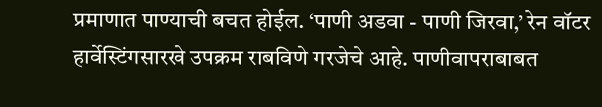प्रमाणात पाण्याची बचत होईल. ‘पाणी अडवा - पाणी जिरवा,’ रेन वॉटर हार्वेस्टिंगसारखे उपक्रम राबविणे गरजेचे आहे. पाणीवापराबाबत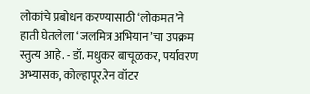लोकांचे प्रबोधन करण्यासाठी ‘लोकमत’ने हाती घेतलेला ‘जलमित्र अभियान’चा उपक्रम स्तुत्य आहे. - डॉ. मधुकर बाचूळकर, पर्यावरण अभ्यासक, कोल्हापूर.रेन वॉटर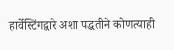हार्वेस्टिंगद्वारे अशा पद्धतीने कोणत्याही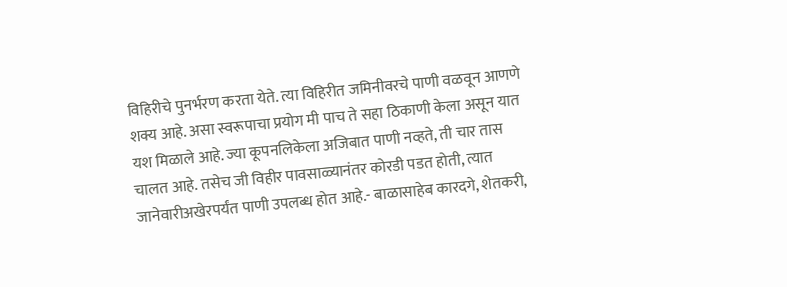विहिरीचे पुनर्भरण करता येते. त्या विहिरीत जमिनीवरचे पाणी वळवून आणणे शक्य आहे. असा स्वरूपाचा प्रयोग मी पाच ते सहा ठिकाणी केला असून यात यश मिळाले आहे. ज्या कूपनलिकेला अजिबात पाणी नव्हते, ती चार तास चालत आहे. तसेच जी विहीर पावसाळ्यानंतर कोरडी पडत होती, त्यात जानेवारीअखेरपर्यंत पाणी उपलब्ध होत आहे.- बाळासाहेब कारदगे, शेतकरी,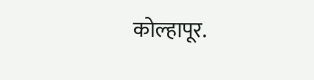कोल्हापूर.